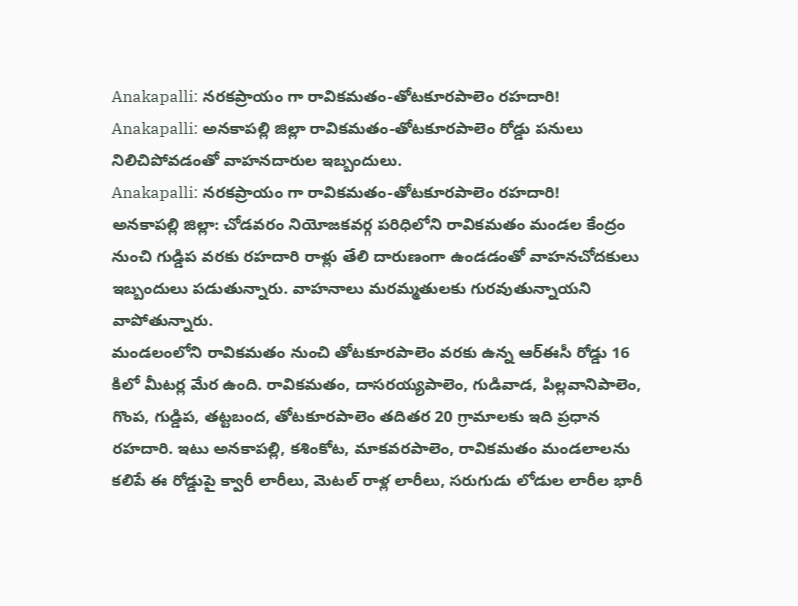Anakapalli: నరకప్రాయం గా రావికమతం-తోటకూరపాలెం రహదారి!
Anakapalli: అనకాపల్లి జిల్లా రావికమతం-తోటకూరపాలెం రోడ్డు పనులు నిలిచిపోవడంతో వాహనదారుల ఇబ్బందులు.
Anakapalli: నరకప్రాయం గా రావికమతం-తోటకూరపాలెం రహదారి!
అనకాపల్లి జిల్లా: చోడవరం నియోజకవర్గ పరిధిలోని రావికమతం మండల కేంద్రం నుంచి గుడ్డిప వరకు రహదారి రాళ్లు తేలి దారుణంగా ఉండడంతో వాహనచోదకులు ఇబ్బందులు పడుతున్నారు. వాహనాలు మరమ్మతులకు గురవుతున్నాయని వాపోతున్నారు.
మండలంలోని రావికమతం నుంచి తోటకూరపాలెం వరకు ఉన్న ఆర్ఈసీ రోడ్డు 16 కిలో మీటర్ల మేర ఉంది. రావికమతం, దాసరయ్యపాలెం, గుడివాడ, పిల్లవానిపాలెం, గొంప, గుడ్డిప, తట్టబంద, తోటకూరపాలెం తదితర 20 గ్రామాలకు ఇది ప్రధాన రహదారి. ఇటు అనకాపల్లి, కశింకోట, మాకవరపాలెం, రావికమతం మండలాలను కలిపే ఈ రోడ్డుపై క్వారీ లారీలు, మెటల్ రాళ్ల లారీలు, సరుగుడు లోడుల లారీల భారీ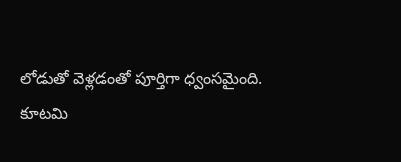లోడుతో వెళ్లడంతో పూర్తిగా ధ్వంసమైంది.
కూటమి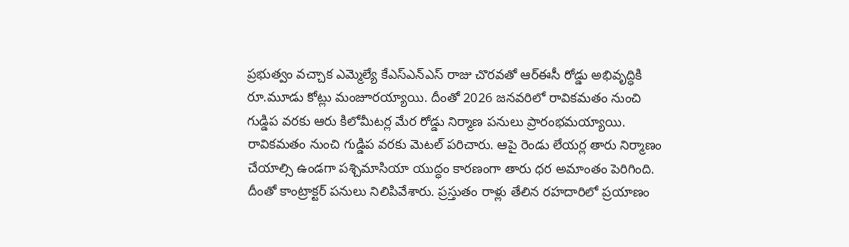ప్రభుత్వం వచ్చాక ఎమ్మెల్యే కేఎస్ఎన్ఎస్ రాజు చొరవతో ఆర్ఈసీ రోడ్డు అభివృద్ధికి రూ.మూడు కోట్లు మంజూరయ్యాయి. దీంతో 2026 జనవరిలో రావికమతం నుంచి గుడ్డిప వరకు ఆరు కిలోమీటర్ల మేర రోడ్డు నిర్మాణ పనులు ప్రారంభమయ్యాయి. రావికమతం నుంచి గుడ్డిప వరకు మెటల్ పరిచారు. ఆపై రెండు లేయర్ల తారు నిర్మాణం చేయాల్సి ఉండగా పశ్చిమాసియా యుద్ధం కారణంగా తారు ధర అమాంతం పెరిగింది.
దీంతో కాంట్రాక్టర్ పనులు నిలిపివేశారు. ప్రస్తుతం రాళ్లు తేలిన రహదారిలో ప్రయాణం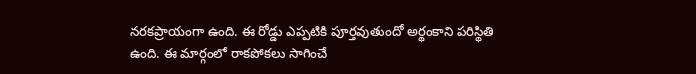నరకప్రాయంగా ఉంది. ఈ రోడ్డు ఎప్పటికి పూర్తవుతుందో అర్థంకాని పరిస్థితి ఉంది. ఈ మార్గంలో రాకపోకలు సాగించే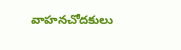వాహనచోదకులు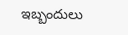ఇబ్బందులు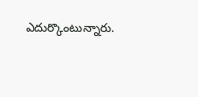ఎదుర్కొంటున్నారు.